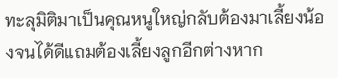ทะลุมิติมาเป็นคุณหนูใหญ่กลับต้องมาเลี้ยงน้องจนได้ดีแถมต้องเลี้ยงลูกอีกต่างหาก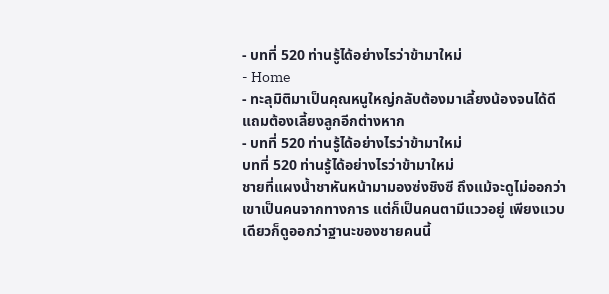- บทที่ 520 ท่านรู้ได้อย่างไรว่าข้ามาใหม่
- Home
- ทะลุมิติมาเป็นคุณหนูใหญ่กลับต้องมาเลี้ยงน้องจนได้ดีแถมต้องเลี้ยงลูกอีกต่างหาก
- บทที่ 520 ท่านรู้ได้อย่างไรว่าข้ามาใหม่
บทที่ 520 ท่านรู้ได้อย่างไรว่าข้ามาใหม่
ชายที่แผงน้ำชาหันหน้ามามองซ่งชิงซี ถึงแม้จะดูไม่ออกว่าเขาเป็นคนจากทางการ แต่ก็เป็นคนตามีแววอยู่ เพียงแวบเดียวก็ดูออกว่าฐานะของชายคนนี้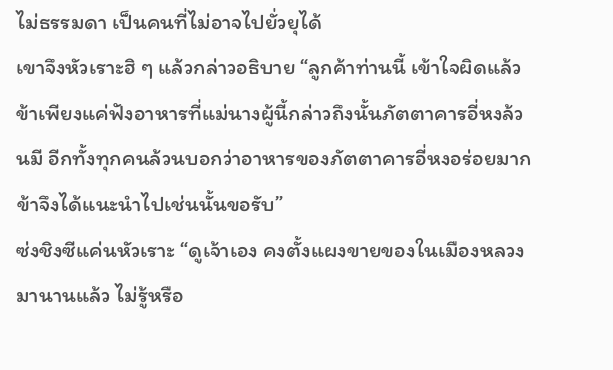ไม่ธรรมดา เป็นคนที่ไม่อาจไปยั่วยุได้
เขาจึงหัวเราะฮิ ๆ แล้วกล่าวอธิบาย “ลูกค้าท่านนี้ เข้าใจผิดแล้ว ข้าเพียงแค่ฟังอาหารที่แม่นางผู้นี้กล่าวถึงนั้นภัตตาคารอี่หงล้วนมี อีกทั้งทุกคนล้วนบอกว่าอาหารของภัตตาคารอี่หงอร่อยมาก ข้าจึงได้แนะนำไปเช่นนั้นขอรับ”
ซ่งชิงซีแค่นหัวเราะ “ดูเจ้าเอง คงตั้งแผงขายของในเมืองหลวงมานานแล้ว ไม่รู้หรือ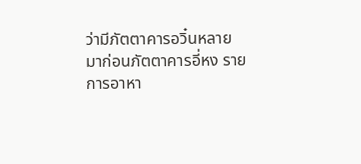ว่ามีภัตตาคารอวิ๋นหลายมาก่อนภัตตาคารอี่หง รายการอาหา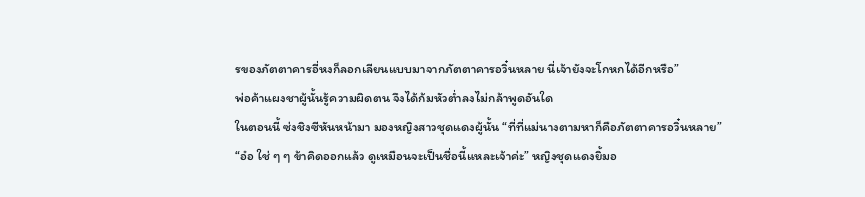รของภัตตาคารอี่หงก็ลอกเลียนแบบมาจากภัตตาคารอวิ๋นหลาย นี่เจ้ายังจะโกหกได้อีกหรือ”
พ่อค้าแผงชาผู้นั้นรู้ความผิดตน จึงได้ก้มหัวต่ำลงไม่กล้าพูดอันใด
ในตอนนี้ ซ่งชิงซีหันหน้ามา มองหญิงสาวชุดแดงผู้นั้น “ที่ที่แม่นางตามหาก็คือภัตตาคารอวิ๋นหลาย”
“อ๋อ ใช่ ๆ ๆ ข้าคิดออกแล้ว ดูเหมือนจะเป็นชื่อนี้แหละเจ้าค่ะ” หญิงชุดแดงยิ้มอ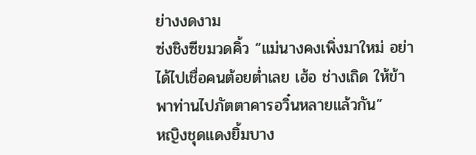ย่างงดงาม
ซ่งชิงซีขมวดคิ้ว “แม่นางคงเพิ่งมาใหม่ อย่าได้ไปเชื่อคนต้อยต่ำเลย เฮ้อ ช่างเถิด ให้ข้าพาท่านไปภัตตาคารอวิ๋นหลายแล้วกัน”
หญิงชุดแดงยิ้มบาง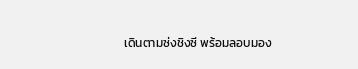เดินตามซ่งชิงซี พร้อมลอบมอง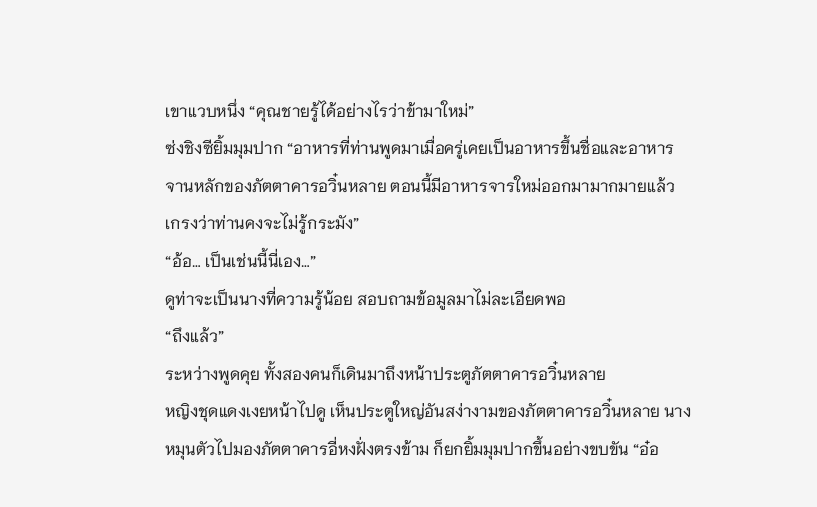เขาแวบหนึ่ง “คุณชายรู้ได้อย่างไรว่าข้ามาใหม่”
ซ่งชิงซียิ้มมุมปาก “อาหารที่ท่านพูดมาเมื่อครู่เคยเป็นอาหารขึ้นชื่อและอาหารจานหลักของภัตตาคารอวิ๋นหลาย ตอนนี้มีอาหารจารใหม่ออกมามากมายแล้ว เกรงว่าท่านคงจะไม่รู้กระมัง”
“อ้อ… เป็นเช่นนี้นี่เอง…”
ดูท่าจะเป็นนางที่ความรู้น้อย สอบถามข้อมูลมาไม่ละเอียดพอ
“ถึงแล้ว”
ระหว่างพูดคุย ทั้งสองคนก็เดินมาถึงหน้าประตูภัตตาคารอวิ๋นหลาย
หญิงชุดแดงเงยหน้าไปดู เห็นประตูใหญ่อันสง่างามของภัตตาคารอวิ๋นหลาย นางหมุนตัวไปมองภัตตาคารอี่หงฝั่งตรงข้าม ก็ยกยิ้มมุมปากขึ้นอย่างขบขัน “อ๋อ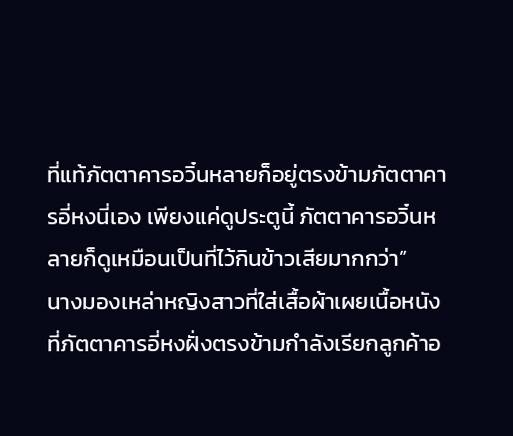ที่แท้ภัตตาคารอวิ๋นหลายก็อยู่ตรงข้ามภัตตาคารอี่หงนี่เอง เพียงแค่ดูประตูนี้ ภัตตาคารอวิ๋นหลายก็ดูเหมือนเป็นที่ไว้กินข้าวเสียมากกว่า”
นางมองเหล่าหญิงสาวที่ใส่เสื้อผ้าเผยเนื้อหนังที่ภัตตาคารอี่หงฝั่งตรงข้ามกำลังเรียกลูกค้าอ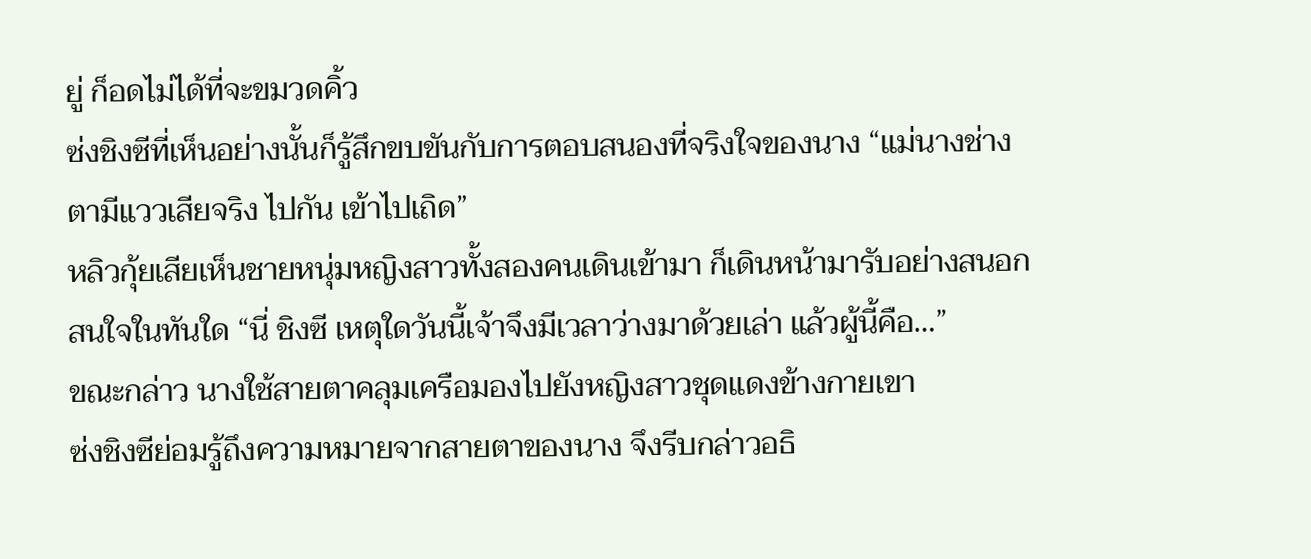ยู่ ก็อดไม่ได้ที่จะขมวดคิ้ว
ซ่งชิงซีที่เห็นอย่างนั้นก็รู้สึกขบขันกับการตอบสนองที่จริงใจของนาง “แม่นางช่างตามีแววเสียจริง ไปกัน เข้าไปเถิด”
หลิวกุ้ยเสียเห็นชายหนุ่มหญิงสาวทั้งสองคนเดินเข้ามา ก็เดินหน้ามารับอย่างสนอกสนใจในทันใด “นี่ ชิงซี เหตุใดวันนี้เจ้าจึงมีเวลาว่างมาด้วยเล่า แล้วผู้นี้คือ…”
ขณะกล่าว นางใช้สายตาคลุมเครือมองไปยังหญิงสาวชุดแดงข้างกายเขา
ซ่งชิงซีย่อมรู้ถึงความหมายจากสายตาของนาง จึงรีบกล่าวอธิ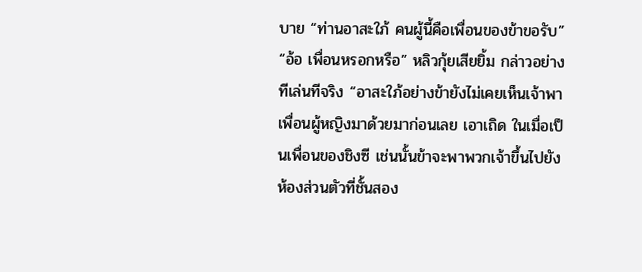บาย “ท่านอาสะใภ้ คนผู้นี้คือเพื่อนของข้าขอรับ”
“อ้อ เพื่อนหรอกหรือ” หลิวกุ้ยเสียยิ้ม กล่าวอย่างทีเล่นทีจริง “อาสะใภ้อย่างข้ายังไม่เคยเห็นเจ้าพาเพื่อนผู้หญิงมาด้วยมาก่อนเลย เอาเถิด ในเมื่อเป็นเพื่อนของชิงซี เช่นนั้นข้าจะพาพวกเจ้าขึ้นไปยังห้องส่วนตัวที่ชั้นสอง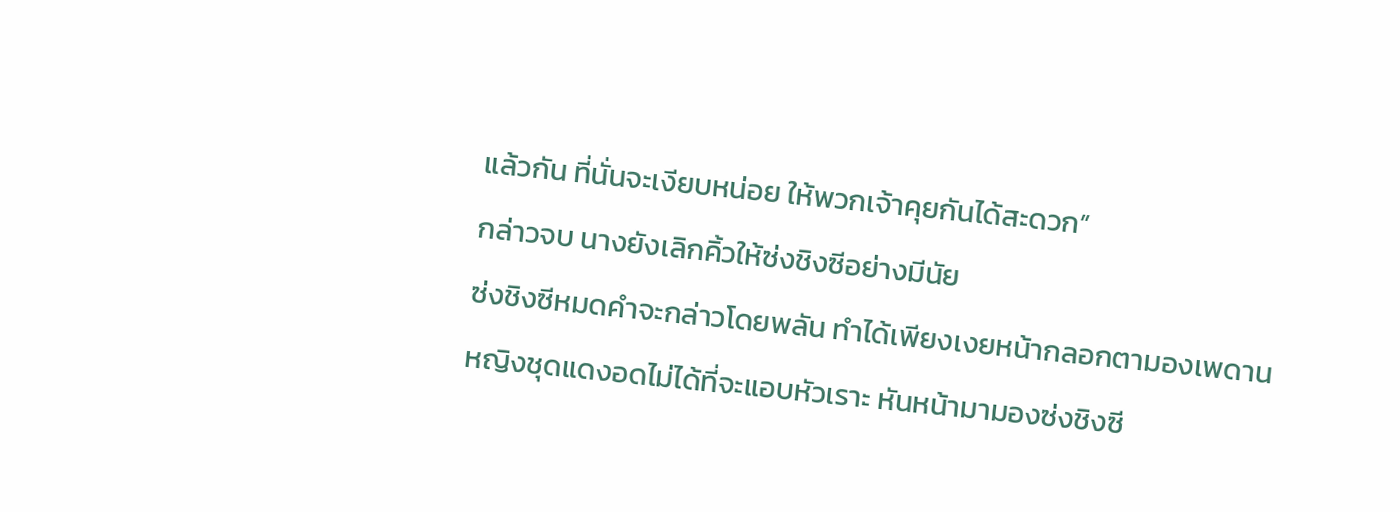แล้วกัน ที่นั่นจะเงียบหน่อย ให้พวกเจ้าคุยกันได้สะดวก”
กล่าวจบ นางยังเลิกคิ้วให้ซ่งชิงซีอย่างมีนัย
ซ่งชิงซีหมดคำจะกล่าวโดยพลัน ทำได้เพียงเงยหน้ากลอกตามองเพดาน
หญิงชุดแดงอดไม่ได้ที่จะแอบหัวเราะ หันหน้ามามองซ่งชิงซี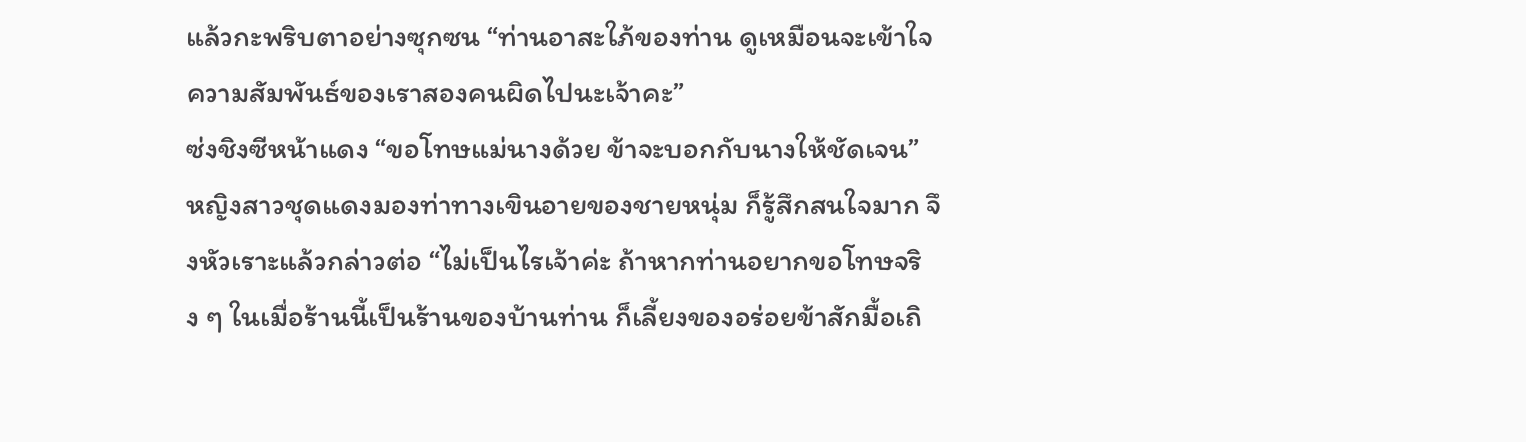แล้วกะพริบตาอย่างซุกซน “ท่านอาสะใภ้ของท่าน ดูเหมือนจะเข้าใจความสัมพันธ์ของเราสองคนผิดไปนะเจ้าคะ”
ซ่งชิงซีหน้าแดง “ขอโทษแม่นางด้วย ข้าจะบอกกับนางให้ชัดเจน”
หญิงสาวชุดแดงมองท่าทางเขินอายของชายหนุ่ม ก็รู้สึกสนใจมาก จึงหัวเราะแล้วกล่าวต่อ “ไม่เป็นไรเจ้าค่ะ ถ้าหากท่านอยากขอโทษจริง ๆ ในเมื่อร้านนี้เป็นร้านของบ้านท่าน ก็เลี้ยงของอร่อยข้าสักมื้อเถิ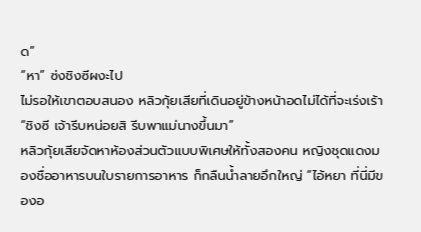ด”
“หา” ซ่งชิงซีผงะไป
ไม่รอให้เขาตอบสนอง หลิวกุ้ยเสียที่เดินอยู่ข้างหน้าอดไม่ได้ที่จะเร่งเร้า “ชิงซี เจ้ารีบหน่อยสิ รีบพาแม่นางขึ้นมา”
หลิวกุ้ยเสียจัดหาห้องส่วนตัวแบบพิเศษให้ทั้งสองคน หญิงชุดแดงมองชื่ออาหารบนใบรายการอาหาร ก็กลืนน้ำลายอึกใหญ่ “ไอ้หยา ที่นี่มีของอ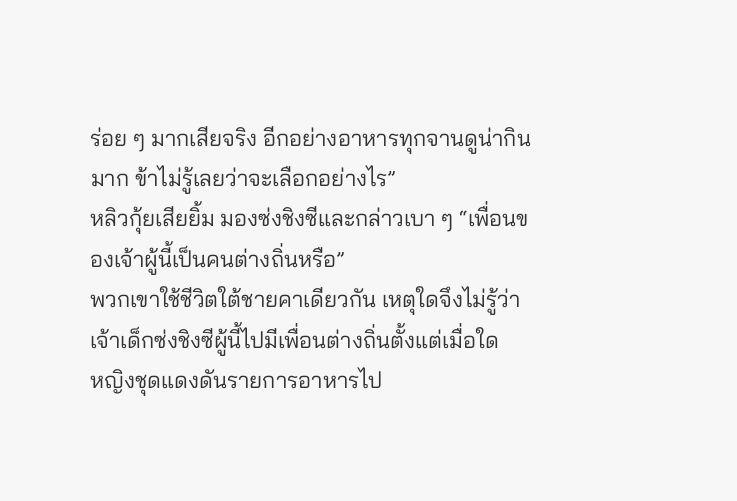ร่อย ๆ มากเสียจริง อีกอย่างอาหารทุกจานดูน่ากินมาก ข้าไม่รู้เลยว่าจะเลือกอย่างไร”
หลิวกุ้ยเสียยิ้ม มองซ่งชิงซีและกล่าวเบา ๆ “เพื่อนของเจ้าผู้นี้เป็นคนต่างถิ่นหรือ”
พวกเขาใช้ชีวิตใต้ชายคาเดียวกัน เหตุใดจึงไม่รู้ว่าเจ้าเด็กซ่งชิงซีผู้นี้ไปมีเพื่อนต่างถิ่นตั้งแต่เมื่อใด
หญิงชุดแดงดันรายการอาหารไป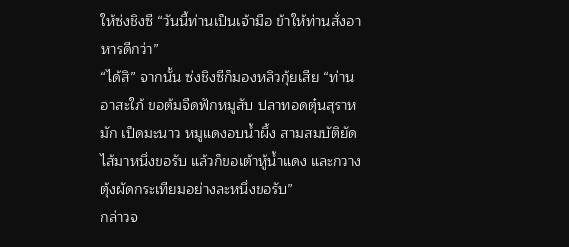ให้ซ่งชิงซี “วันนี้ท่านเป็นเจ้ามือ ข้าให้ท่านสั่งอาหารดีกว่า”
“ได้สิ” จากนั้น ซ่งชิงซีก็มองหลิวกุ้ยเสีย “ท่านอาสะใภ้ ขอต้มจืดฟักหมูสับ ปลาทอดตุ๋นสุราหมัก เป็ดมะนาว หมูแดงอบน้ำผึ้ง สามสมบัติยัดไส้มาหนึ่งขอรับ แล้วก็ขอเต้าหู้น้ำแดง และกวางตุ้งผัดกระเทียมอย่างละหนึ่งขอรับ”
กล่าวจ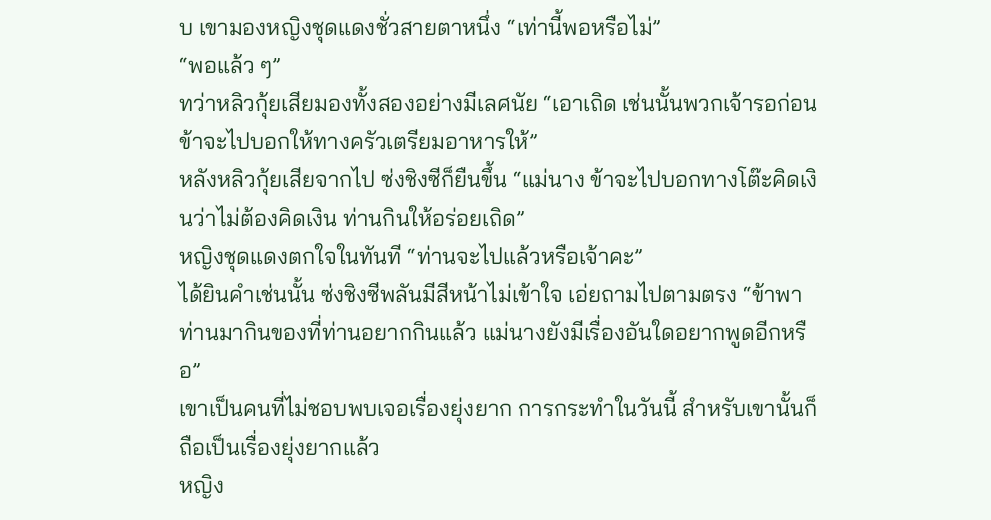บ เขามองหญิงชุดแดงชั่วสายตาหนึ่ง “เท่านี้พอหรือไม่”
“พอแล้ว ๆ”
ทว่าหลิวกุ้ยเสียมองทั้งสองอย่างมีเลศนัย “เอาเถิด เช่นนั้นพวกเจ้ารอก่อน ข้าจะไปบอกให้ทางครัวเตรียมอาหารให้”
หลังหลิวกุ้ยเสียจากไป ซ่งชิงซีก็ยืนขึ้น “แม่นาง ข้าจะไปบอกทางโต๊ะคิดเงินว่าไม่ต้องคิดเงิน ท่านกินให้อร่อยเถิด”
หญิงชุดแดงตกใจในทันที “ท่านจะไปแล้วหรือเจ้าคะ”
ได้ยินคำเช่นนั้น ซ่งชิงซีพลันมีสีหน้าไม่เข้าใจ เอ่ยถามไปตามตรง “ข้าพาท่านมากินของที่ท่านอยากกินแล้ว แม่นางยังมีเรื่องอันใดอยากพูดอีกหรือ”
เขาเป็นคนที่ไม่ชอบพบเจอเรื่องยุ่งยาก การกระทำในวันนี้ สำหรับเขานั้นก็ถือเป็นเรื่องยุ่งยากแล้ว
หญิง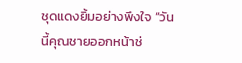ชุดแดงยิ้มอย่างพึงใจ “วันนี้คุณชายออกหน้าช่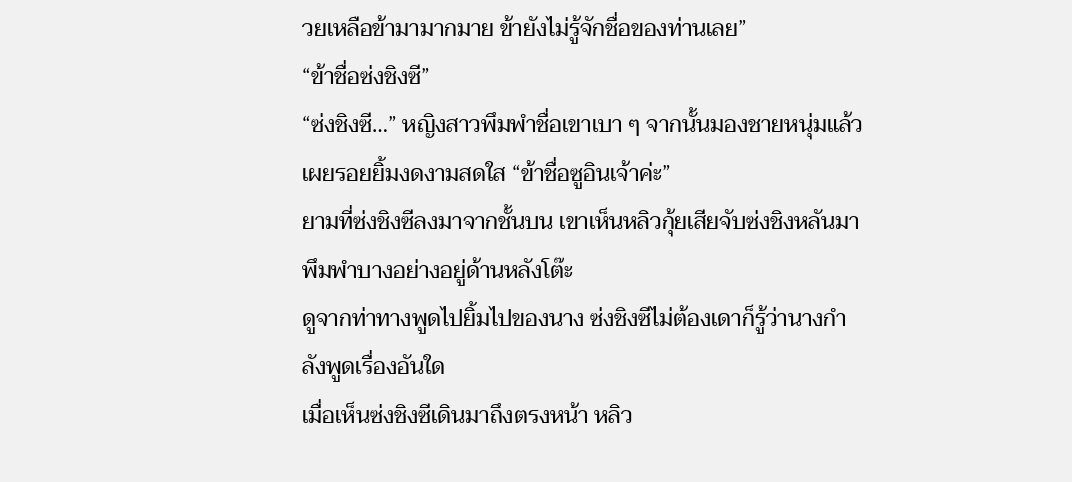วยเหลือข้ามามากมาย ข้ายังไม่รู้จักชื่อของท่านเลย”
“ข้าชื่อซ่งชิงซี”
“ซ่งชิงซี…” หญิงสาวพึมพำชื่อเขาเบา ๆ จากนั้นมองชายหนุ่มแล้วเผยรอยยิ้มงดงามสดใส “ข้าชื่อซูอินเจ้าค่ะ”
ยามที่ซ่งชิงซีลงมาจากชั้นบน เขาเห็นหลิวกุ้ยเสียจับซ่งชิงหลันมาพึมพำบางอย่างอยู่ด้านหลังโต๊ะ
ดูจากท่าทางพูดไปยิ้มไปของนาง ซ่งชิงซีไม่ต้องเดาก็รู้ว่านางกำลังพูดเรื่องอันใด
เมื่อเห็นซ่งชิงซีเดินมาถึงตรงหน้า หลิว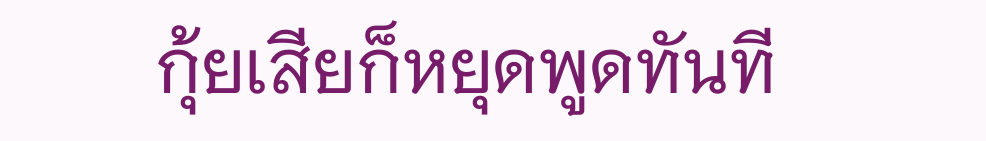กุ้ยเสียก็หยุดพูดทันที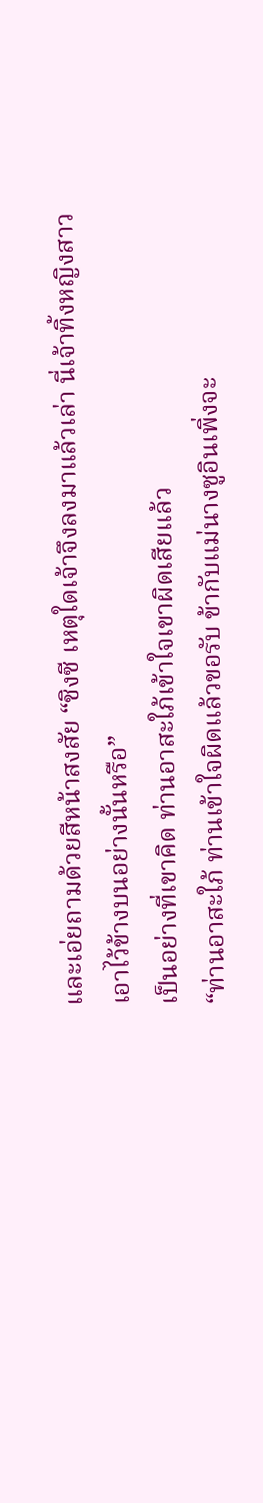และเอ่ยถามด้วยสีหน้าสงสัย “ชิงซี เหตุใดเจ้าจึงลงมาแล้วเล่า นี่เจ้าทิ้งหญิงสาวเอาไว้ข้างบนอย่างนั้นหรือ”
เป็นอย่างที่เขาคิด ท่านอาสะใภ้เข้าใจเขาผิดเสียแล้ว
“ท่านอาสะใภ้ ท่านเข้าใจผิดแล้วขอรับ ข้ากับแม่นางซูอินเพิ่งจะ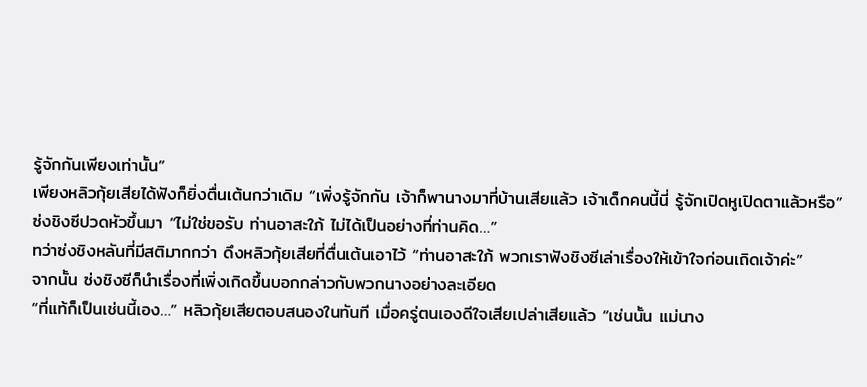รู้จักกันเพียงเท่านั้น”
เพียงหลิวกุ้ยเสียได้ฟังก็ยิ่งตื่นเต้นกว่าเดิม “เพิ่งรู้จักกัน เจ้าก็พานางมาที่บ้านเสียแล้ว เจ้าเด็กคนนี้นี่ รู้จักเปิดหูเปิดตาแล้วหรือ”
ซ่งชิงซีปวดหัวขึ้นมา “ไม่ใช่ขอรับ ท่านอาสะใภ้ ไม่ได้เป็นอย่างที่ท่านคิด…”
ทว่าซ่งชิงหลันที่มีสติมากกว่า ดึงหลิวกุ้ยเสียที่ตื่นเต้นเอาไว้ “ท่านอาสะใภ้ พวกเราฟังชิงซีเล่าเรื่องให้เข้าใจก่อนเถิดเจ้าค่ะ”
จากนั้น ซ่งชิงซีก็นำเรื่องที่เพิ่งเกิดขึ้นบอกกล่าวกับพวกนางอย่างละเอียด
“ที่แท้ก็เป็นเช่นนี้เอง…” หลิวกุ้ยเสียตอบสนองในทันที เมื่อครู่ตนเองดีใจเสียเปล่าเสียแล้ว “เช่นนั้น แม่นาง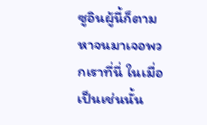ซูอินผู้นี้ก็ตามหาจนมาเจอพวกเราที่นี่ ในเมื่อเป็นเช่นนั้น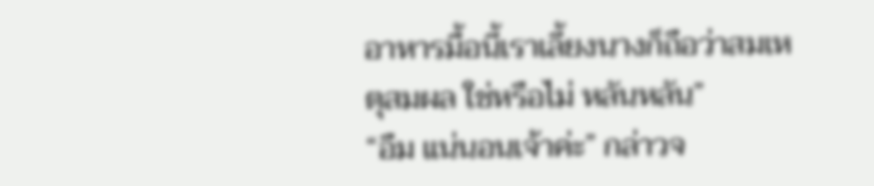อาหารมื้อนี้เราเลี้ยงนางก็ถือว่าสมเหตุสมผล ใช่หรือไม่ หลันหลัน”
“อืม แน่นอนเจ้าค่ะ” กล่าวจ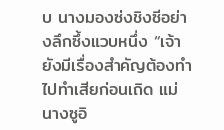บ นางมองซ่งชิงซีอย่างลึกซึ้งแวบหนึ่ง “เจ้ายังมีเรื่องสำคัญต้องทำ ไปทำเสียก่อนเถิด แม่นางซูอิ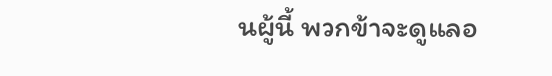นผู้นี้ พวกข้าจะดูแลอ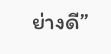ย่างดี”